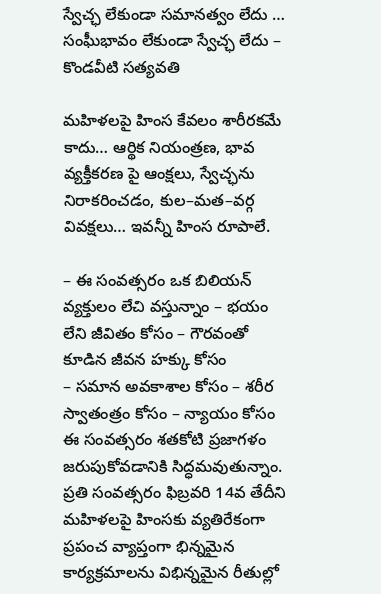స్వేచ్ఛ లేకుండా సమానత్వం లేదు … సంఘీభావం లేకుండా స్వేచ్ఛ లేదు – కొండవీటి సత్యవతి

మహిళలపై హింస కేవలం శారీరకమే కాదు… ఆర్థిక నియంత్రణ, భావ వ్యక్తీకరణ పై ఆంక్షలు, స్వేచ్ఛను నిరాకరించడం, కుల–మత–వర్గ వివక్షలు… ఇవన్నీ హింస రూపాలే.

– ఈ సంవత్సరం ఒక బిలియన్ వ్యక్తులం లేచి వస్తున్నాం – భయం లేని జీవితం కోసం – గౌరవంతో కూడిన జీవన హక్కు కోసం
– సమాన అవకాశాల కోసం – శరీర స్వాతంత్రం కోసం – న్యాయం కోసం
ఈ సంవత్సరం శతకోటి ప్రజాగళం జరుపుకోవడానికి సిద్ధమవుతున్నాం. ప్రతి సంవత్సరం ఫిబ్రవరి 14వ తేదీని మహిళలపై హింసకు వ్యతిరేకంగా ప్రపంచ వ్యాప్తంగా భిన్నమైన కార్యక్రమాలను విభిన్నమైన రీతుల్లో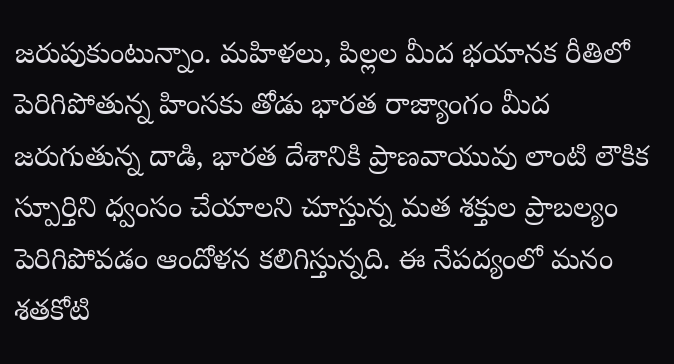జరుపుకుంటున్నాం. మహిళలు, పిల్లల మీద భయానక రీతిలో పెరిగిపోతున్న హింసకు తోడు భారత రాజ్యాంగం మీద జరుగుతున్న దాడి, భారత దేశానికి ప్రాణవాయువు లాంటి లౌకిక స్పూర్తిని ధ్వంసం చేయాలని చూస్తున్న మత శక్తుల ప్రాబల్యం పెరిగిపోవడం ఆందోళన కలిగిస్తున్నది. ఈ నేపద్యంలో మనం శతకోటి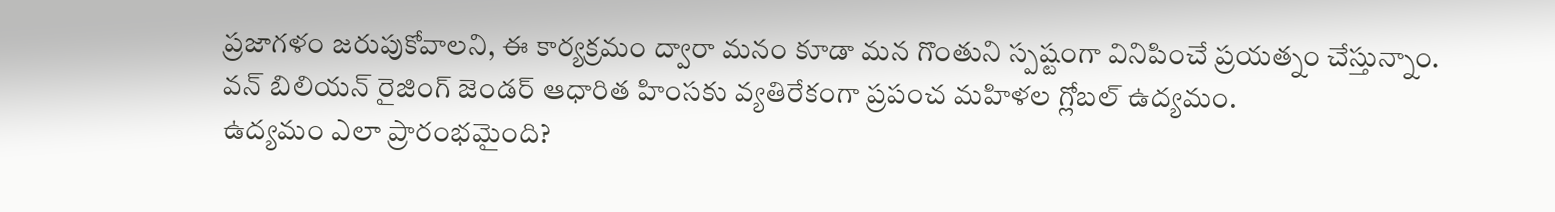ప్రజాగళం జరుపుకోవాలని, ఈ కార్యక్రమం ద్వారా మనం కూడా మన గొంతుని స్పష్టంగా వినిపించే ప్రయత్నం చేస్తున్నాం.
వన్ బిలియన్ రైజింగ్ జెండర్ ఆధారిత హింసకు వ్యతిరేకంగా ప్రపంచ మహిళల గ్లోబల్ ఉద్యమం.
ఉద్యమం ఎలా ప్రారంభమైంది?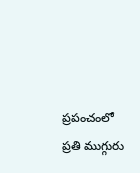ప్రపంచంలో ప్రతి ముగ్గురు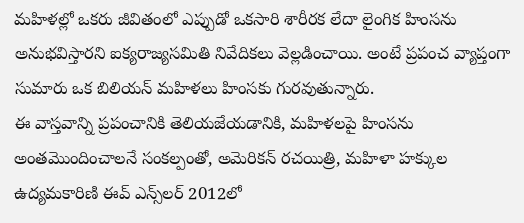మహిళల్లో ఒకరు జీవితంలో ఎప్పుడో ఒకసారి శారీరక లేదా లైంగిక హింసను అనుభవిస్తారని ఐక్యరాజ్యసమితి నివేదికలు వెల్లడించాయి. అంటే ప్రపంచ వ్యాప్తంగా సుమారు ఒక బిలియన్ మహిళలు హింసకు గురవుతున్నారు.
ఈ వాస్తవాన్ని ప్రపంచానికి తెలియజేయడానికి, మహిళలపై హింసను అంతమొందించాలనే సంకల్పంతో, అమెరికన్ రచయిత్రి, మహిళా హక్కుల ఉద్యమకారిణి ఈవ్ ఎన్స్‌లర్ 2012లో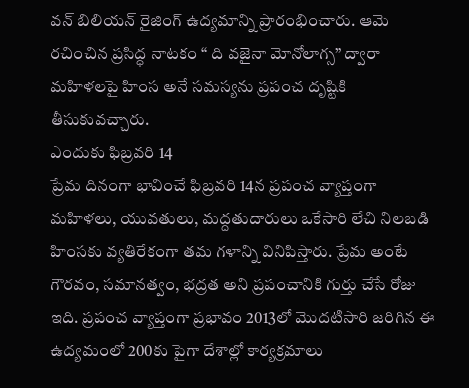వన్ బిలియన్ రైజింగ్ ఉద్యమాన్ని ప్రారంభించారు. ఆమె రచించిన ప్రసిద్ధ నాటకం “ ది వజైనా మోనోలాగ్స” ద్వారా మహిళలపై హింస అనే సమస్యను ప్రపంచ దృష్టికి తీసుకువచ్చారు.
ఎందుకు ఫిబ్రవరి 14
ప్రేమ దినంగా భావించే ఫిబ్రవరి 14న ప్రపంచ వ్యాప్తంగా మహిళలు, యువతులు, మద్దతుదారులు ఒకేసారి లేచి నిలబడి హింసకు వ్యతిరేకంగా తమ గళాన్ని వినిపిస్తారు. ప్రేమ అంటే గౌరవం, సమానత్వం, భద్రత అని ప్రపంచానికి గుర్తు చేసే రోజు ఇది. ప్రపంచ వ్యాప్తంగా ప్రభావం 2013లో మొదటిసారి జరిగిన ఈ ఉద్యమంలో 200కు పైగా దేశాల్లో కార్యక్రమాలు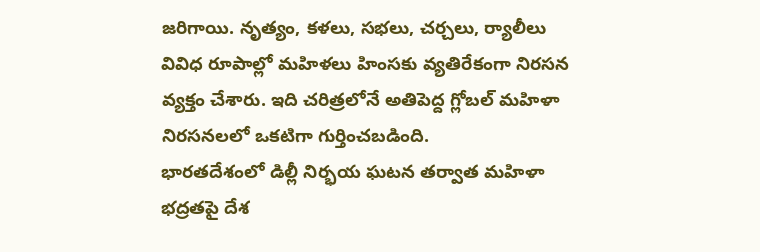జరిగాయి. నృత్యం, కళలు, సభలు, చర్చలు, ర్యాలీలు వివిధ రూపాల్లో మహిళలు హింసకు వ్యతిరేకంగా నిరసన వ్యక్తం చేశారు. ఇది చరిత్రలోనే అతిపెద్ద గ్లోబల్ మహిళా నిరసనలలో ఒకటిగా గుర్తించబడింది.
భారతదేశంలో డిల్లీ నిర్భయ ఘటన తర్వాత మహిళా భద్రతపై దేశ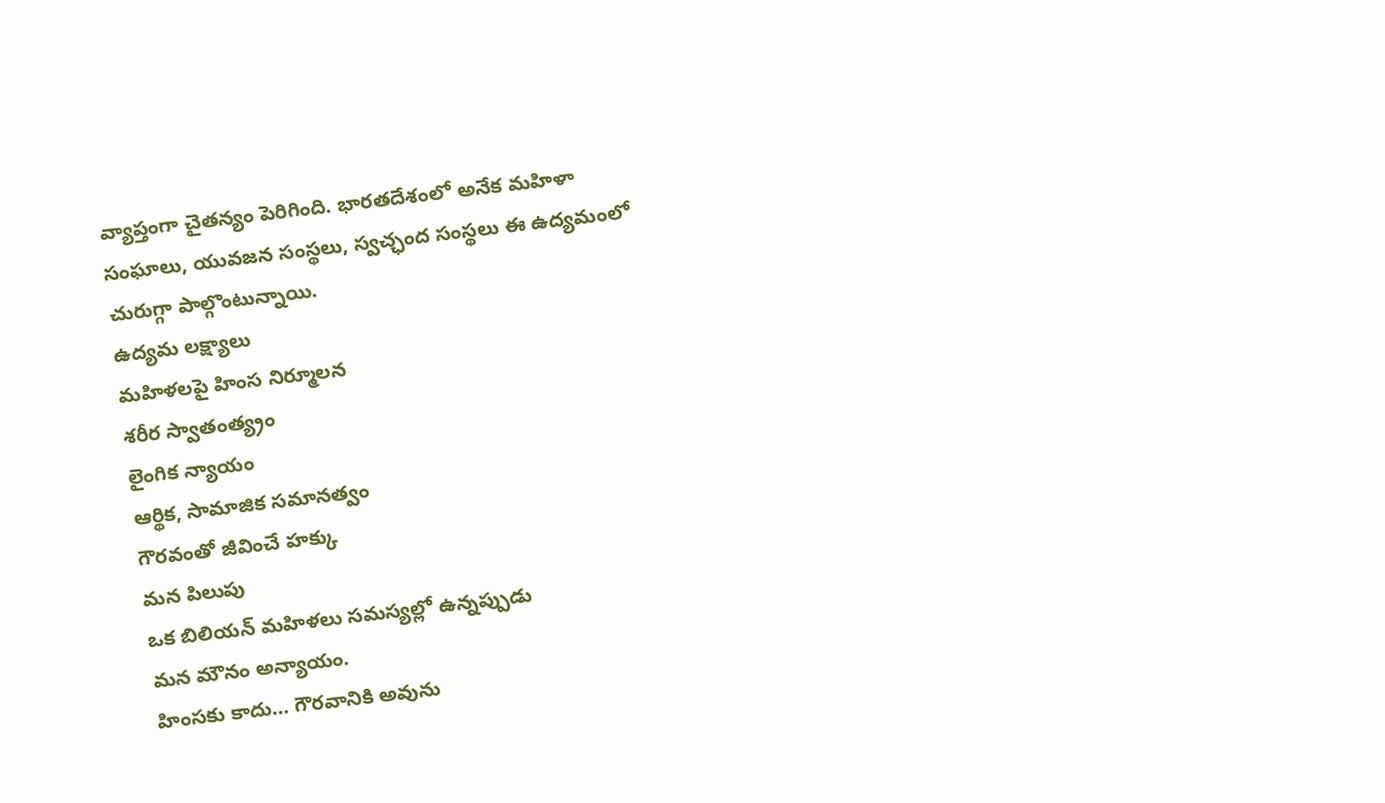వ్యాప్తంగా చైతన్యం పెరిగింది. భారతదేశంలో అనేక మహిళా సంఘాలు, యువజన సంస్థలు, స్వచ్ఛంద సంస్థలు ఈ ఉద్యమంలో చురుగ్గా పాల్గొంటున్నాయి.
ఉద్యమ లక్ష్యాలు
మహిళలపై హింస నిర్మూలన
శరీర స్వాతంత్య్రం
లైంగిక న్యాయం
ఆర్థిక, సామాజిక సమానత్వం
గౌరవంతో జీవించే హక్కు
మన పిలుపు
ఒక బిలియన్ మహిళలు సమస్యల్లో ఉన్నప్పుడు
మన మౌనం అన్యాయం.
హింసకు కాదు… గౌరవానికి అవును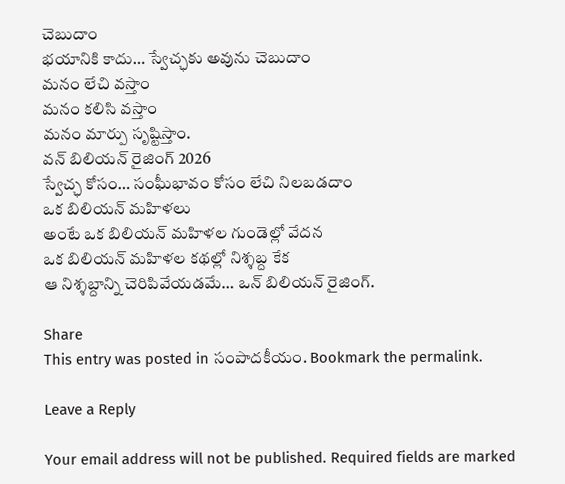చెబుదాం
భయానికి కాదు… స్వేచ్ఛకు అవును చెబుదాం
మనం లేచి వస్తాం
మనం కలిసి వస్తాం
మనం మార్పు సృష్టిస్తాం.
వన్ బిలియన్ రైజింగ్ 2026
స్వేచ్ఛ కోసం… సంఘీభావం కోసం లేచి నిలబడదాం
ఒక బిలియన్ మహిళలు
అంటే ఒక బిలియన్ మహిళల గుండెల్లో వేదన
ఒక బిలియన్ మహిళల కథల్లో నిశ్శబ్ద కేక
ఆ నిశ్శబ్దాన్ని చెరిపివేయడమే… ఒన్ బిలియన్ రైజింగ్.

Share
This entry was posted in సంపాదకీయం. Bookmark the permalink.

Leave a Reply

Your email address will not be published. Required fields are marked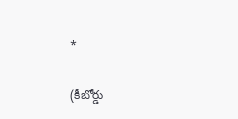*

(కీబోర్డు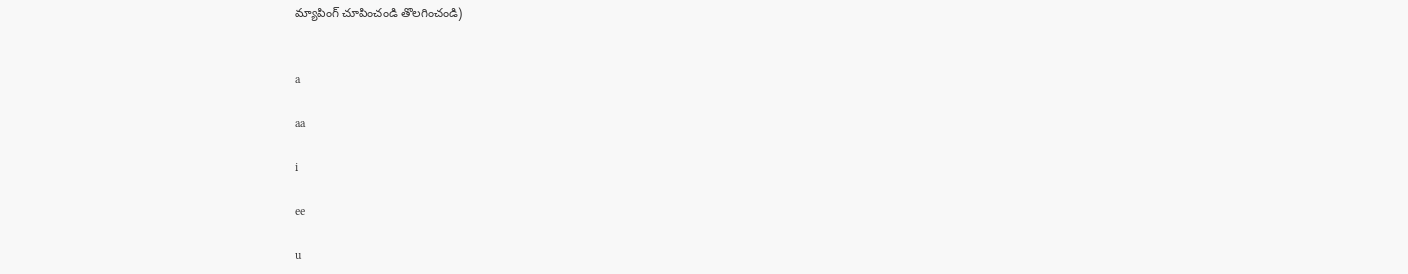మ్యాపింగ్ చూపించండి తొలగించండి)


a

aa

i

ee

u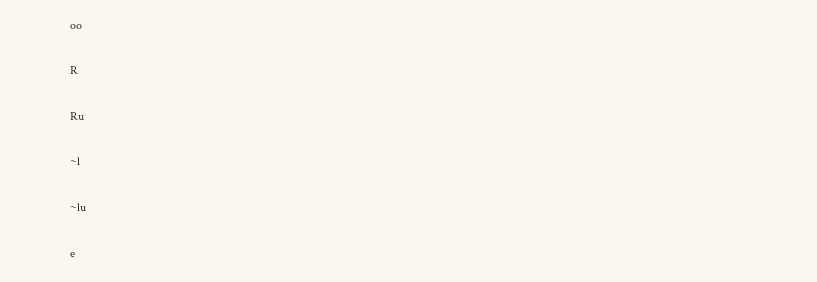oo

R

Ru

~l

~lu

e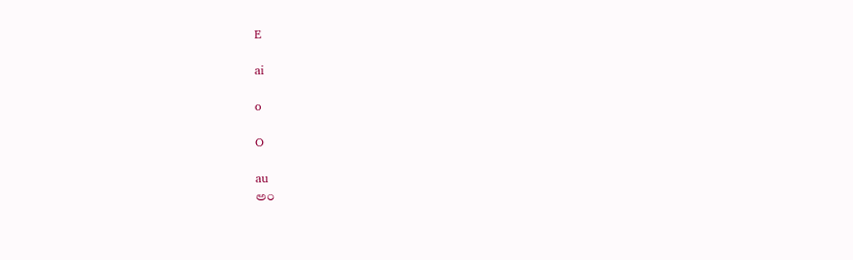E

ai

o

O

au
అం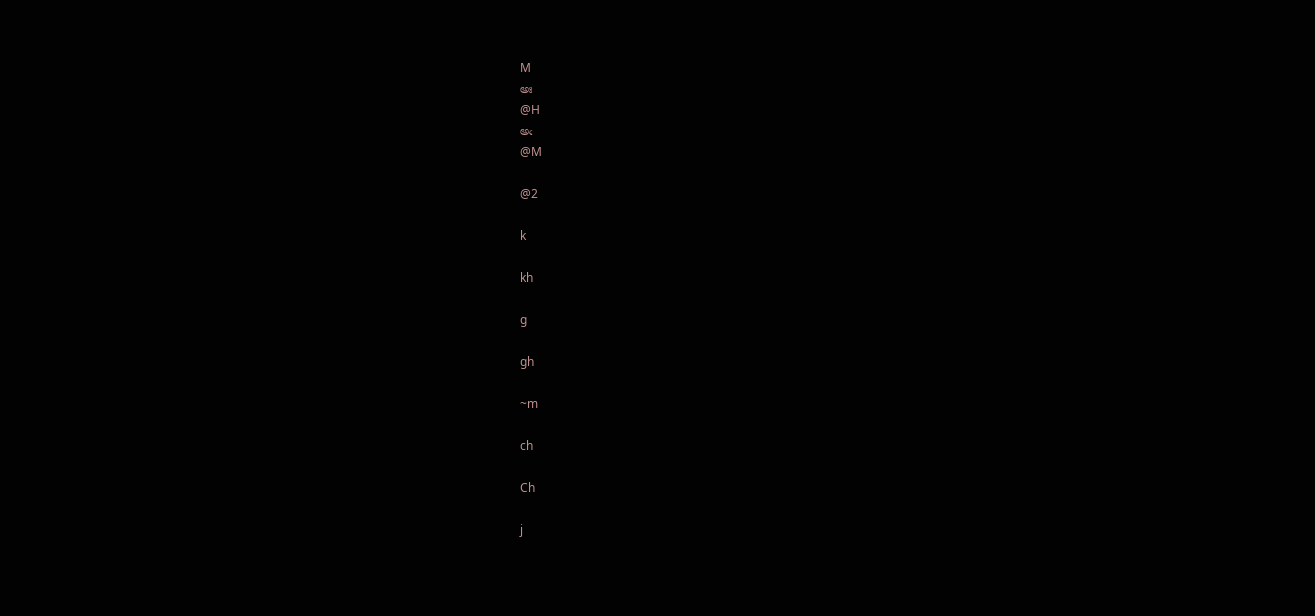M
అః
@H
అఁ
@M

@2

k

kh

g

gh

~m

ch

Ch

j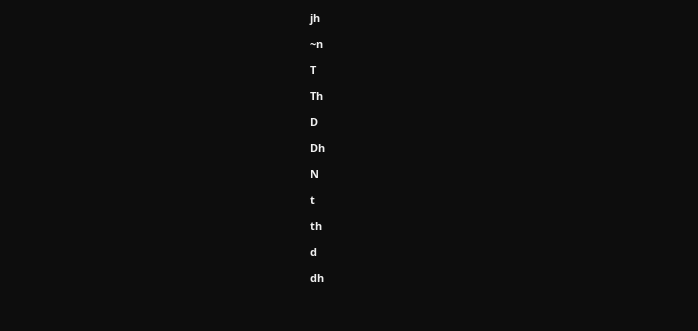jh

~n

T

Th

D

Dh

N

t

th

d

dh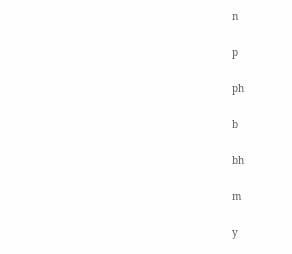n

p

ph

b

bh

m

y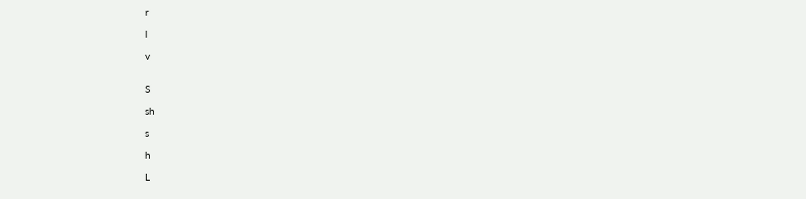r

l

v


S

sh

s

h

L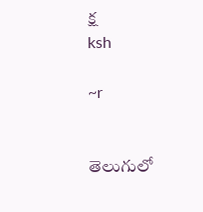క్ష
ksh

~r


తెలుగులో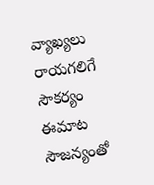వ్యాఖ్యలు రాయగలిగే సౌకర్యం ఈమాట సౌజన్యంతో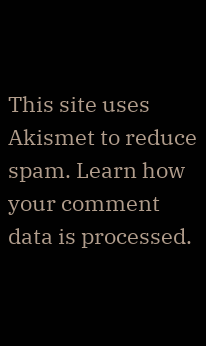This site uses Akismet to reduce spam. Learn how your comment data is processed.